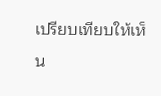เปรียบเทียบให้เห็น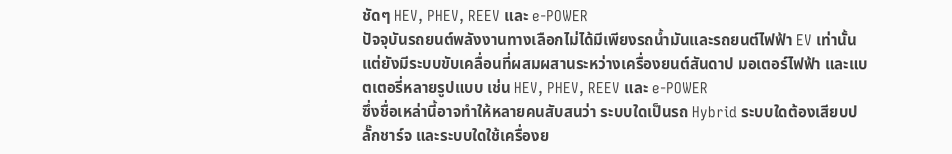ชัดๆ HEV, PHEV, REEV และ e-POWER
ปัจจุบันรถยนต์พลังงานทางเลือกไม่ได้มีเพียงรถน้ำมันและรถยนต์ไฟฟ้า EV เท่านั้น แต่ยังมีระบบขับเคลื่อนที่ผสมผสานระหว่างเครื่องยนต์สันดาป มอเตอร์ไฟฟ้า และแบตเตอรี่หลายรูปแบบ เช่น HEV, PHEV, REEV และ e-POWER
ซึ่งชื่อเหล่านี้อาจทำให้หลายคนสับสนว่า ระบบใดเป็นรถ Hybrid ระบบใดต้องเสียบปลั๊กชาร์จ และระบบใดใช้เครื่องย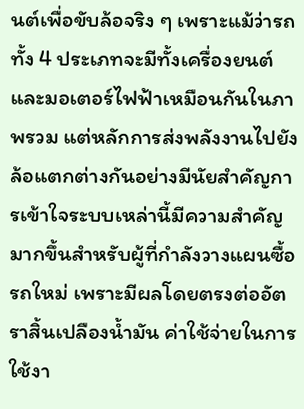นต์เพื่อขับล้อจริง ๆ เพราะแม้ว่ารถทั้ง 4 ประเภทจะมีทั้งเครื่องยนต์และมอเตอร์ไฟฟ้าเหมือนกันในภาพรวม แต่หลักการส่งพลังงานไปยังล้อแตกต่างกันอย่างมีนัยสำคัญการเข้าใจระบบเหล่านี้มีความสำคัญมากขึ้นสำหรับผู้ที่กำลังวางแผนซื้อรถใหม่ เพราะมีผลโดยตรงต่ออัตราสิ้นเปลืองน้ำมัน ค่าใช้จ่ายในการใช้งา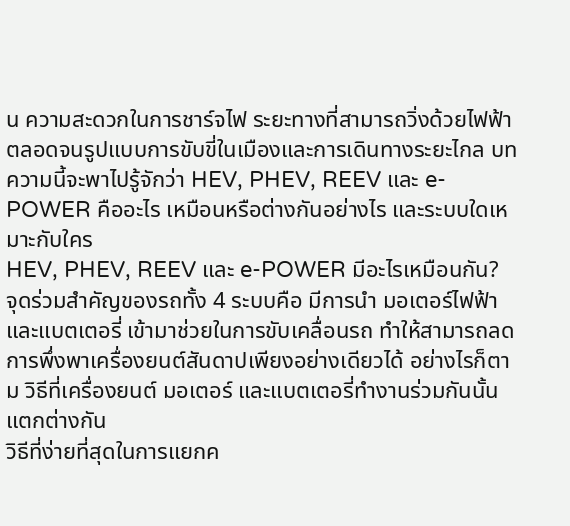น ความสะดวกในการชาร์จไฟ ระยะทางที่สามารถวิ่งด้วยไฟฟ้า ตลอดจนรูปแบบการขับขี่ในเมืองและการเดินทางระยะไกล บทความนี้จะพาไปรู้จักว่า HEV, PHEV, REEV และ e-POWER คืออะไร เหมือนหรือต่างกันอย่างไร และระบบใดเหมาะกับใคร
HEV, PHEV, REEV และ e-POWER มีอะไรเหมือนกัน?
จุดร่วมสำคัญของรถทั้ง 4 ระบบคือ มีการนำ มอเตอร์ไฟฟ้าและแบตเตอรี่ เข้ามาช่วยในการขับเคลื่อนรถ ทำให้สามารถลดการพึ่งพาเครื่องยนต์สันดาปเพียงอย่างเดียวได้ อย่างไรก็ตาม วิธีที่เครื่องยนต์ มอเตอร์ และแบตเตอรี่ทำงานร่วมกันนั้นแตกต่างกัน
วิธีที่ง่ายที่สุดในการแยกค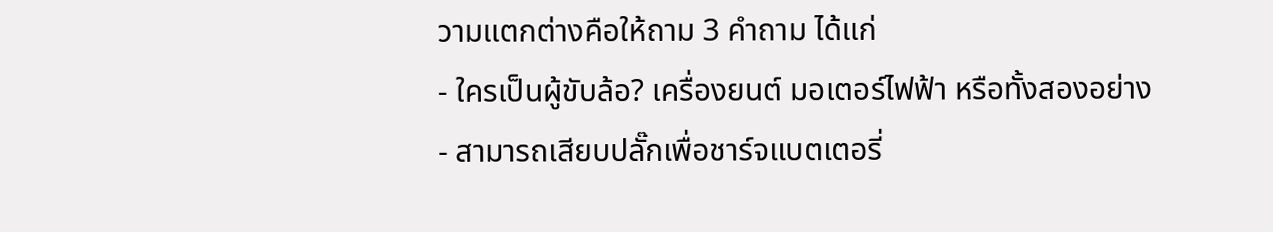วามแตกต่างคือให้ถาม 3 คำถาม ได้แก่
- ใครเป็นผู้ขับล้อ? เครื่องยนต์ มอเตอร์ไฟฟ้า หรือทั้งสองอย่าง
- สามารถเสียบปลั๊กเพื่อชาร์จแบตเตอรี่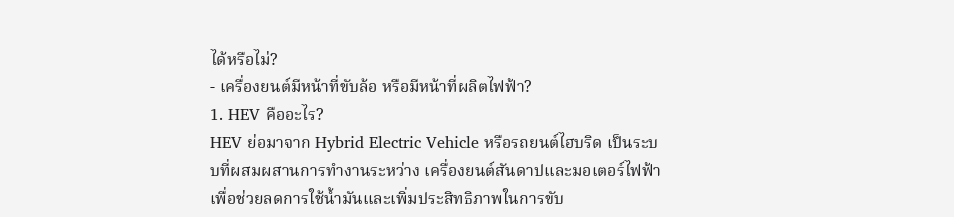ได้หรือไม่?
- เครื่องยนต์มีหน้าที่ขับล้อ หรือมีหน้าที่ผลิตไฟฟ้า?
1. HEV คืออะไร?
HEV ย่อมาจาก Hybrid Electric Vehicle หรือรถยนต์ไฮบริด เป็นระบบที่ผสมผสานการทำงานระหว่าง เครื่องยนต์สันดาปและมอเตอร์ไฟฟ้า เพื่อช่วยลดการใช้น้ำมันและเพิ่มประสิทธิภาพในการขับ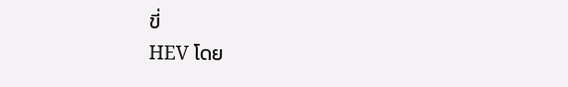ขี่
HEV โดย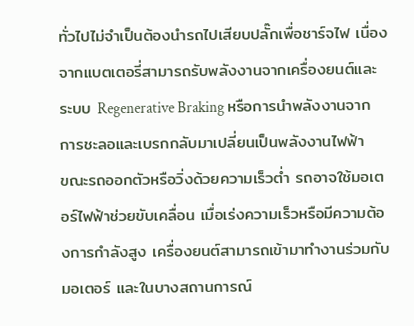ทั่วไปไม่จำเป็นต้องนำรถไปเสียบปลั๊กเพื่อชาร์จไฟ เนื่องจากแบตเตอรี่สามารถรับพลังงานจากเครื่องยนต์และระบบ Regenerative Braking หรือการนำพลังงานจากการชะลอและเบรกกลับมาเปลี่ยนเป็นพลังงานไฟฟ้า
ขณะรถออกตัวหรือวิ่งด้วยความเร็วต่ำ รถอาจใช้มอเตอร์ไฟฟ้าช่วยขับเคลื่อน เมื่อเร่งความเร็วหรือมีความต้องการกำลังสูง เครื่องยนต์สามารถเข้ามาทำงานร่วมกับมอเตอร์ และในบางสถานการณ์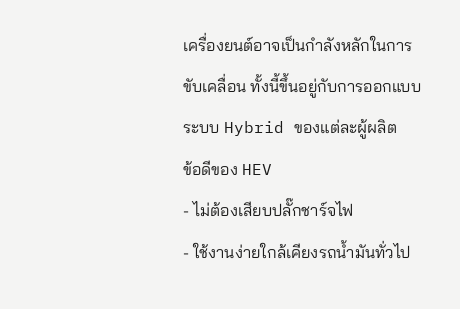เครื่องยนต์อาจเป็นกำลังหลักในการขับเคลื่อน ทั้งนี้ขึ้นอยู่กับการออกแบบระบบ Hybrid ของแต่ละผู้ผลิต
ข้อดีของ HEV
- ไม่ต้องเสียบปลั๊กชาร์จไฟ
- ใช้งานง่ายใกล้เคียงรถน้ำมันทั่วไป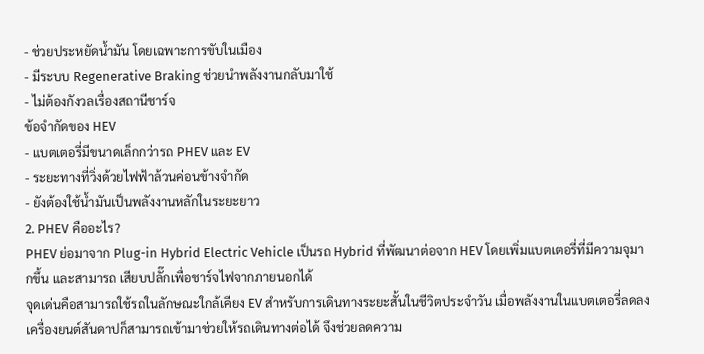- ช่วยประหยัดน้ำมัน โดยเฉพาะการขับในเมือง
- มีระบบ Regenerative Braking ช่วยนำพลังงานกลับมาใช้
- ไม่ต้องกังวลเรื่องสถานีชาร์จ
ข้อจำกัดของ HEV
- แบตเตอรี่มีขนาดเล็กกว่ารถ PHEV และ EV
- ระยะทางที่วิ่งด้วยไฟฟ้าล้วนค่อนข้างจำกัด
- ยังต้องใช้น้ำมันเป็นพลังงานหลักในระยะยาว
2. PHEV คืออะไร?
PHEV ย่อมาจาก Plug-in Hybrid Electric Vehicle เป็นรถ Hybrid ที่พัฒนาต่อจาก HEV โดยเพิ่มแบตเตอรี่ที่มีความจุมากขึ้น และสามารถ เสียบปลั๊กเพื่อชาร์จไฟจากภายนอกได้
จุดเด่นคือสามารถใช้รถในลักษณะใกล้เคียง EV สำหรับการเดินทางระยะสั้นในชีวิตประจำวัน เมื่อพลังงานในแบตเตอรี่ลดลง เครื่องยนต์สันดาปก็สามารถเข้ามาช่วยให้รถเดินทางต่อได้ จึงช่วยลดความ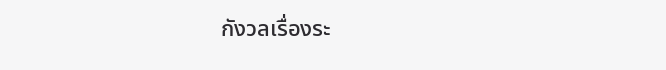กังวลเรื่องระ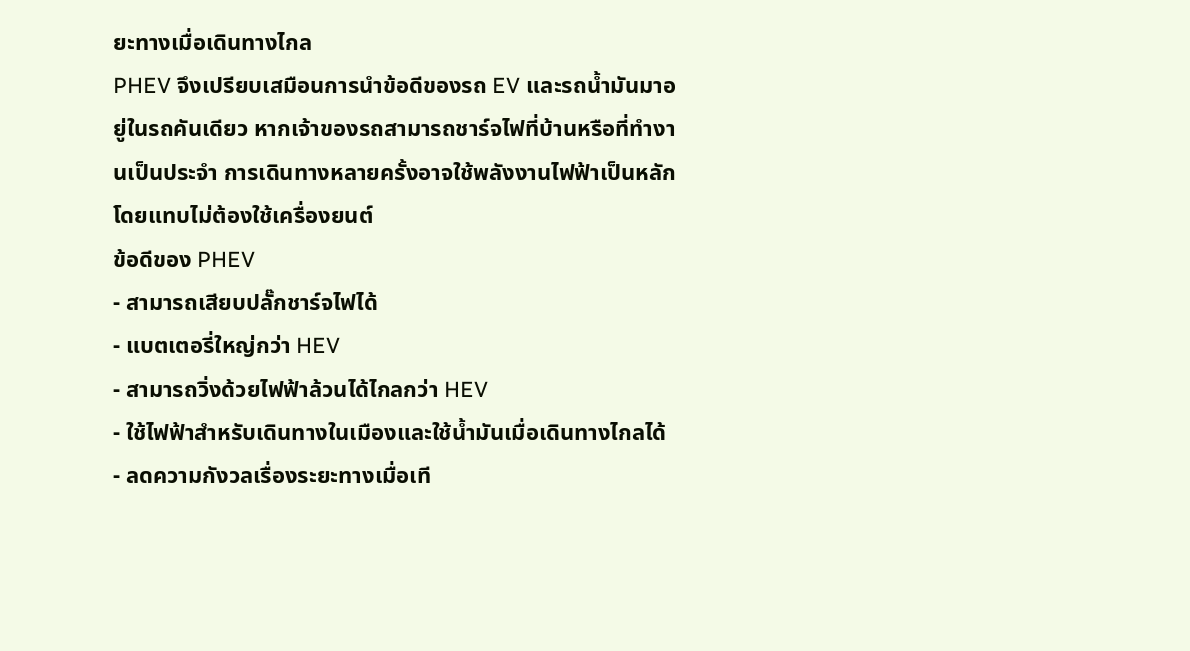ยะทางเมื่อเดินทางไกล
PHEV จึงเปรียบเสมือนการนำข้อดีของรถ EV และรถน้ำมันมาอยู่ในรถคันเดียว หากเจ้าของรถสามารถชาร์จไฟที่บ้านหรือที่ทำงานเป็นประจำ การเดินทางหลายครั้งอาจใช้พลังงานไฟฟ้าเป็นหลักโดยแทบไม่ต้องใช้เครื่องยนต์
ข้อดีของ PHEV
- สามารถเสียบปลั๊กชาร์จไฟได้
- แบตเตอรี่ใหญ่กว่า HEV
- สามารถวิ่งด้วยไฟฟ้าล้วนได้ไกลกว่า HEV
- ใช้ไฟฟ้าสำหรับเดินทางในเมืองและใช้น้ำมันเมื่อเดินทางไกลได้
- ลดความกังวลเรื่องระยะทางเมื่อเที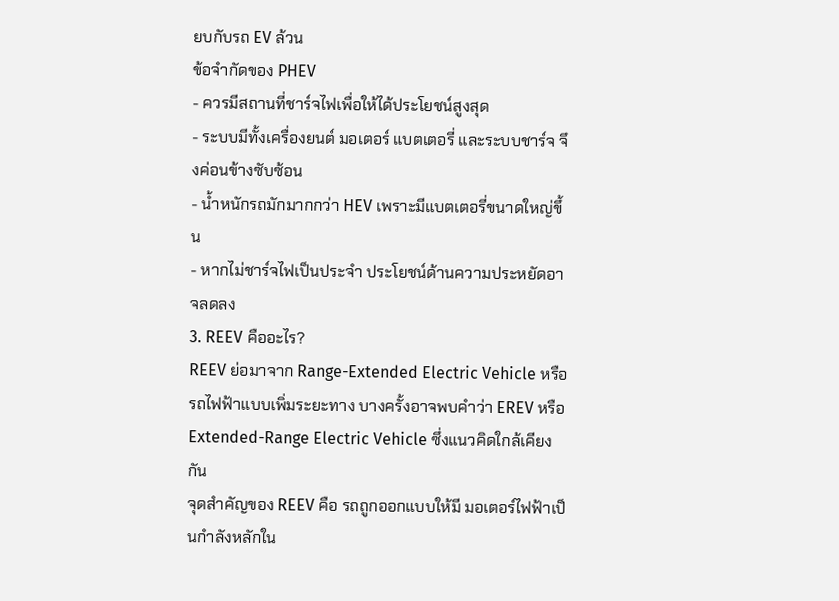ยบกับรถ EV ล้วน
ข้อจำกัดของ PHEV
- ควรมีสถานที่ชาร์จไฟเพื่อให้ได้ประโยชน์สูงสุด
- ระบบมีทั้งเครื่องยนต์ มอเตอร์ แบตเตอรี่ และระบบชาร์จ จึงค่อนข้างซับซ้อน
- น้ำหนักรถมักมากกว่า HEV เพราะมีแบตเตอรี่ขนาดใหญ่ขึ้น
- หากไม่ชาร์จไฟเป็นประจำ ประโยชน์ด้านความประหยัดอาจลดลง
3. REEV คืออะไร?
REEV ย่อมาจาก Range-Extended Electric Vehicle หรือรถไฟฟ้าแบบเพิ่มระยะทาง บางครั้งอาจพบคำว่า EREV หรือ Extended-Range Electric Vehicle ซึ่งแนวคิดใกล้เคียงกัน
จุดสำคัญของ REEV คือ รถถูกออกแบบให้มี มอเตอร์ไฟฟ้าเป็นกำลังหลักใน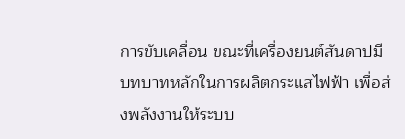การขับเคลื่อน ขณะที่เครื่องยนต์สันดาปมีบทบาทหลักในการผลิตกระแสไฟฟ้า เพื่อส่งพลังงานให้ระบบ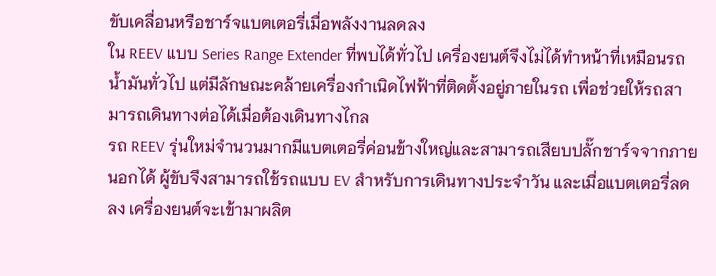ขับเคลื่อนหรือชาร์จแบตเตอรี่เมื่อพลังงานลดลง
ใน REEV แบบ Series Range Extender ที่พบได้ทั่วไป เครื่องยนต์จึงไม่ได้ทำหน้าที่เหมือนรถน้ำมันทั่วไป แต่มีลักษณะคล้ายเครื่องกำเนิดไฟฟ้าที่ติดตั้งอยู่ภายในรถ เพื่อช่วยให้รถสามารถเดินทางต่อได้เมื่อต้องเดินทางไกล
รถ REEV รุ่นใหม่จำนวนมากมีแบตเตอรี่ค่อนข้างใหญ่และสามารถเสียบปลั๊กชาร์จจากภายนอกได้ ผู้ขับจึงสามารถใช้รถแบบ EV สำหรับการเดินทางประจำวัน และเมื่อแบตเตอรี่ลดลง เครื่องยนต์จะเข้ามาผลิต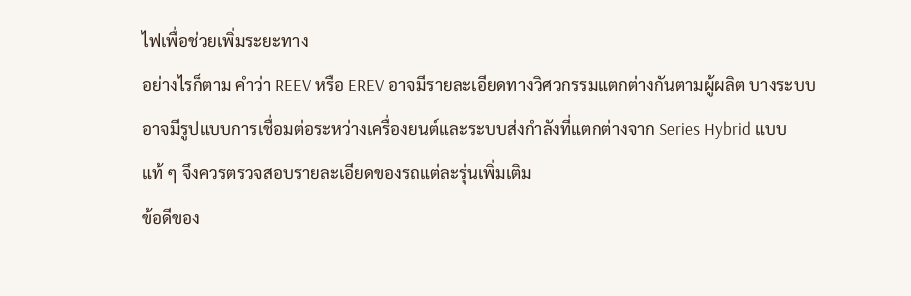ไฟเพื่อช่วยเพิ่มระยะทาง
อย่างไรก็ตาม คำว่า REEV หรือ EREV อาจมีรายละเอียดทางวิศวกรรมแตกต่างกันตามผู้ผลิต บางระบบอาจมีรูปแบบการเชื่อมต่อระหว่างเครื่องยนต์และระบบส่งกำลังที่แตกต่างจาก Series Hybrid แบบแท้ ๆ จึงควรตรวจสอบรายละเอียดของรถแต่ละรุ่นเพิ่มเติม
ข้อดีของ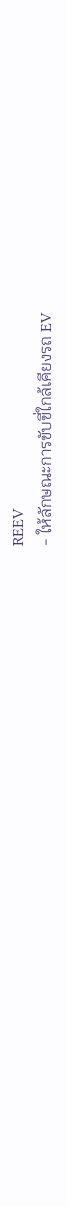REEV
- ให้ลักษณะการขับขี่ใกล้เคียงรถ EV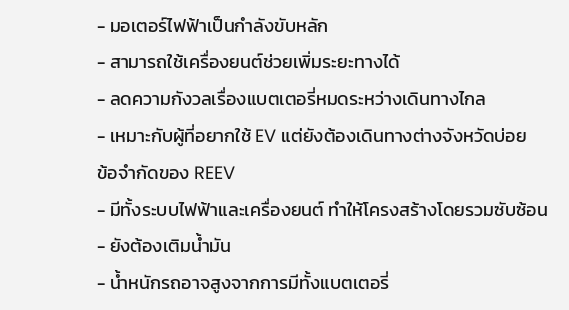- มอเตอร์ไฟฟ้าเป็นกำลังขับหลัก
- สามารถใช้เครื่องยนต์ช่วยเพิ่มระยะทางได้
- ลดความกังวลเรื่องแบตเตอรี่หมดระหว่างเดินทางไกล
- เหมาะกับผู้ที่อยากใช้ EV แต่ยังต้องเดินทางต่างจังหวัดบ่อย
ข้อจำกัดของ REEV
- มีทั้งระบบไฟฟ้าและเครื่องยนต์ ทำให้โครงสร้างโดยรวมซับซ้อน
- ยังต้องเติมน้ำมัน
- น้ำหนักรถอาจสูงจากการมีทั้งแบตเตอรี่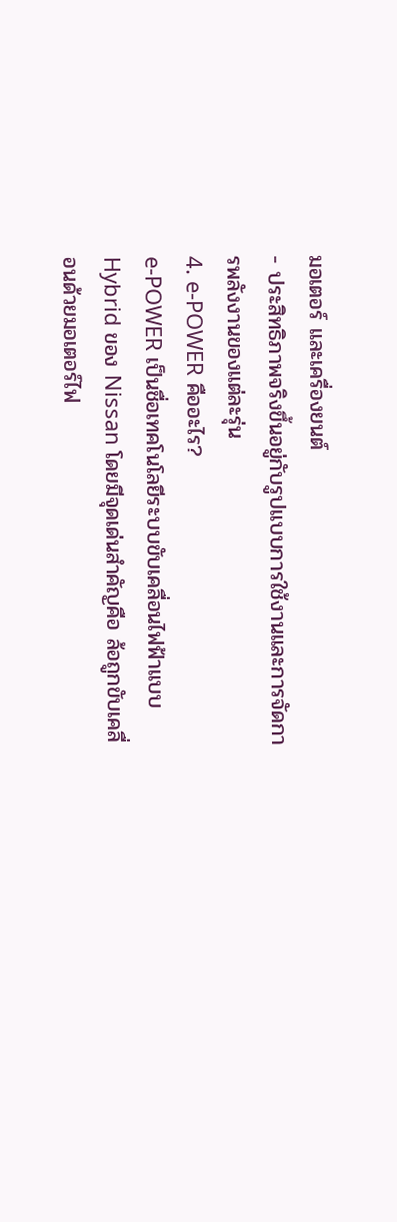มอเตอร์ และเครื่องยนต์
- ประสิทธิภาพจริงขึ้นอยู่กับรูปแบบการใช้งานและการจัดการพลังงานของแต่ละรุ่น
4. e-POWER คืออะไร?
e-POWER เป็นชื่อเทคโนโลยีระบบขับเคลื่อนไฟฟ้าแบบ Hybrid ของ Nissan โดยมีจุดเด่นสำคัญคือ ล้อถูกขับเคลื่อนด้วยมอเตอร์ไฟ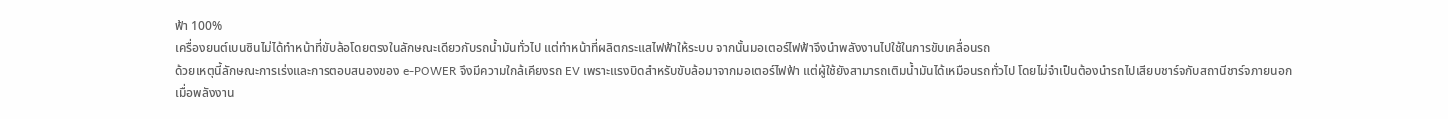ฟ้า 100%
เครื่องยนต์เบนซินไม่ได้ทำหน้าที่ขับล้อโดยตรงในลักษณะเดียวกับรถน้ำมันทั่วไป แต่ทำหน้าที่ผลิตกระแสไฟฟ้าให้ระบบ จากนั้นมอเตอร์ไฟฟ้าจึงนำพลังงานไปใช้ในการขับเคลื่อนรถ
ด้วยเหตุนี้ลักษณะการเร่งและการตอบสนองของ e-POWER จึงมีความใกล้เคียงรถ EV เพราะแรงบิดสำหรับขับล้อมาจากมอเตอร์ไฟฟ้า แต่ผู้ใช้ยังสามารถเติมน้ำมันได้เหมือนรถทั่วไป โดยไม่จำเป็นต้องนำรถไปเสียบชาร์จกับสถานีชาร์จภายนอก
เมื่อพลังงาน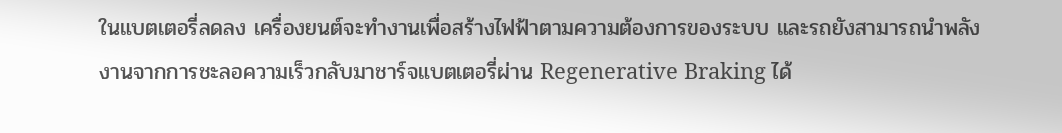ในแบตเตอรี่ลดลง เครื่องยนต์จะทำงานเพื่อสร้างไฟฟ้าตามความต้องการของระบบ และรถยังสามารถนำพลังงานจากการชะลอความเร็วกลับมาชาร์จแบตเตอรี่ผ่าน Regenerative Braking ได้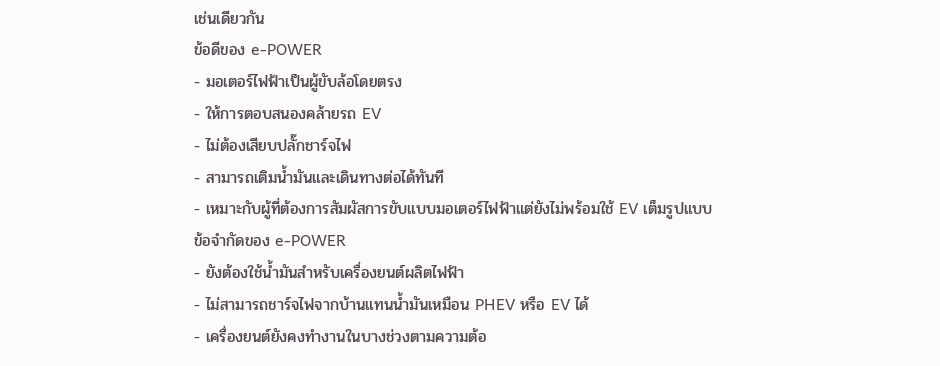เช่นเดียวกัน
ข้อดีของ e-POWER
- มอเตอร์ไฟฟ้าเป็นผู้ขับล้อโดยตรง
- ให้การตอบสนองคล้ายรถ EV
- ไม่ต้องเสียบปลั๊กชาร์จไฟ
- สามารถเติมน้ำมันและเดินทางต่อได้ทันที
- เหมาะกับผู้ที่ต้องการสัมผัสการขับแบบมอเตอร์ไฟฟ้าแต่ยังไม่พร้อมใช้ EV เต็มรูปแบบ
ข้อจำกัดของ e-POWER
- ยังต้องใช้น้ำมันสำหรับเครื่องยนต์ผลิตไฟฟ้า
- ไม่สามารถชาร์จไฟจากบ้านแทนน้ำมันเหมือน PHEV หรือ EV ได้
- เครื่องยนต์ยังคงทำงานในบางช่วงตามความต้อ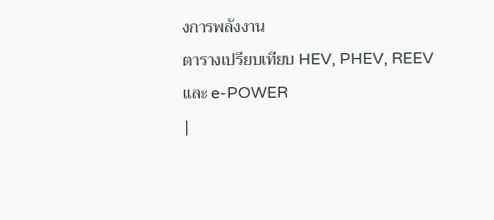งการพลังงาน
ตารางเปรียบเทียบ HEV, PHEV, REEV และ e-POWER
|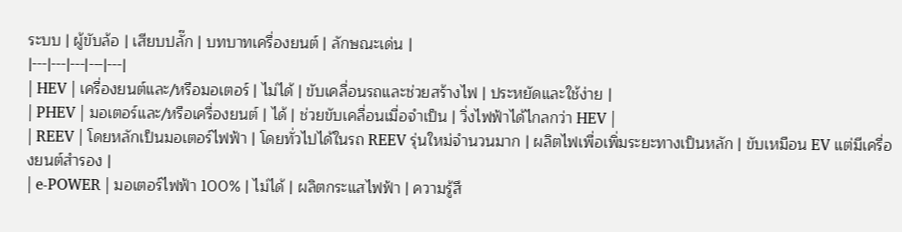ระบบ | ผู้ขับล้อ | เสียบปลั๊ก | บทบาทเครื่องยนต์ | ลักษณะเด่น |
|---|---|---|---|---|
| HEV | เครื่องยนต์และ/หรือมอเตอร์ | ไม่ได้ | ขับเคลื่อนรถและช่วยสร้างไฟ | ประหยัดและใช้ง่าย |
| PHEV | มอเตอร์และ/หรือเครื่องยนต์ | ได้ | ช่วยขับเคลื่อนเมื่อจำเป็น | วิ่งไฟฟ้าได้ไกลกว่า HEV |
| REEV | โดยหลักเป็นมอเตอร์ไฟฟ้า | โดยทั่วไปได้ในรถ REEV รุ่นใหม่จำนวนมาก | ผลิตไฟเพื่อเพิ่มระยะทางเป็นหลัก | ขับเหมือน EV แต่มีเครื่องยนต์สำรอง |
| e-POWER | มอเตอร์ไฟฟ้า 100% | ไม่ได้ | ผลิตกระแสไฟฟ้า | ความรู้สึ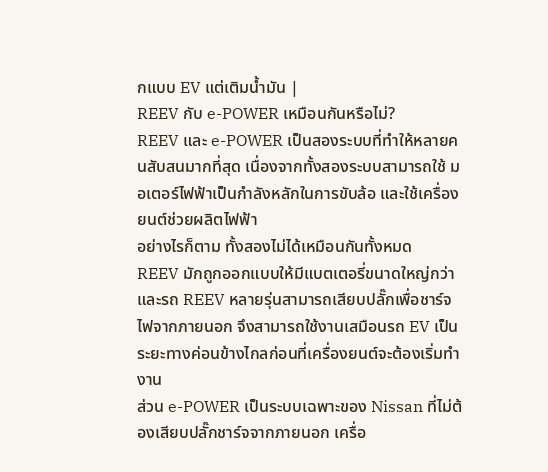กแบบ EV แต่เติมน้ำมัน |
REEV กับ e-POWER เหมือนกันหรือไม่?
REEV และ e-POWER เป็นสองระบบที่ทำให้หลายคนสับสนมากที่สุด เนื่องจากทั้งสองระบบสามารถใช้ มอเตอร์ไฟฟ้าเป็นกำลังหลักในการขับล้อ และใช้เครื่องยนต์ช่วยผลิตไฟฟ้า
อย่างไรก็ตาม ทั้งสองไม่ได้เหมือนกันทั้งหมด
REEV มักถูกออกแบบให้มีแบตเตอรี่ขนาดใหญ่กว่า และรถ REEV หลายรุ่นสามารถเสียบปลั๊กเพื่อชาร์จไฟจากภายนอก จึงสามารถใช้งานเสมือนรถ EV เป็นระยะทางค่อนข้างไกลก่อนที่เครื่องยนต์จะต้องเริ่มทำงาน
ส่วน e-POWER เป็นระบบเฉพาะของ Nissan ที่ไม่ต้องเสียบปลั๊กชาร์จจากภายนอก เครื่อ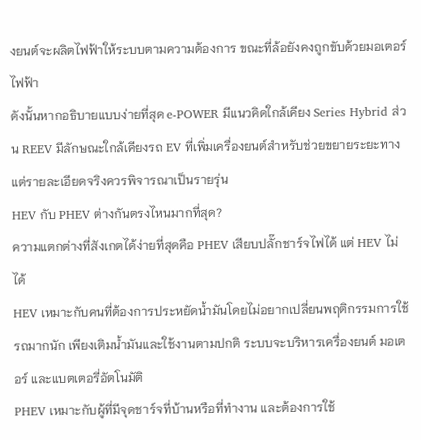งยนต์จะผลิตไฟฟ้าให้ระบบตามความต้องการ ขณะที่ล้อยังคงถูกขับด้วยมอเตอร์ไฟฟ้า
ดังนั้นหากอธิบายแบบง่ายที่สุด e-POWER มีแนวคิดใกล้เคียง Series Hybrid ส่วน REEV มีลักษณะใกล้เคียงรถ EV ที่เพิ่มเครื่องยนต์สำหรับช่วยขยายระยะทาง แต่รายละเอียดจริงควรพิจารณาเป็นรายรุ่น
HEV กับ PHEV ต่างกันตรงไหนมากที่สุด?
ความแตกต่างที่สังเกตได้ง่ายที่สุดคือ PHEV เสียบปลั๊กชาร์จไฟได้ แต่ HEV ไม่ได้
HEV เหมาะกับคนที่ต้องการประหยัดน้ำมันโดยไม่อยากเปลี่ยนพฤติกรรมการใช้รถมากนัก เพียงเติมน้ำมันและใช้งานตามปกติ ระบบจะบริหารเครื่องยนต์ มอเตอร์ และแบตเตอรี่อัตโนมัติ
PHEV เหมาะกับผู้ที่มีจุดชาร์จที่บ้านหรือที่ทำงาน และต้องการใช้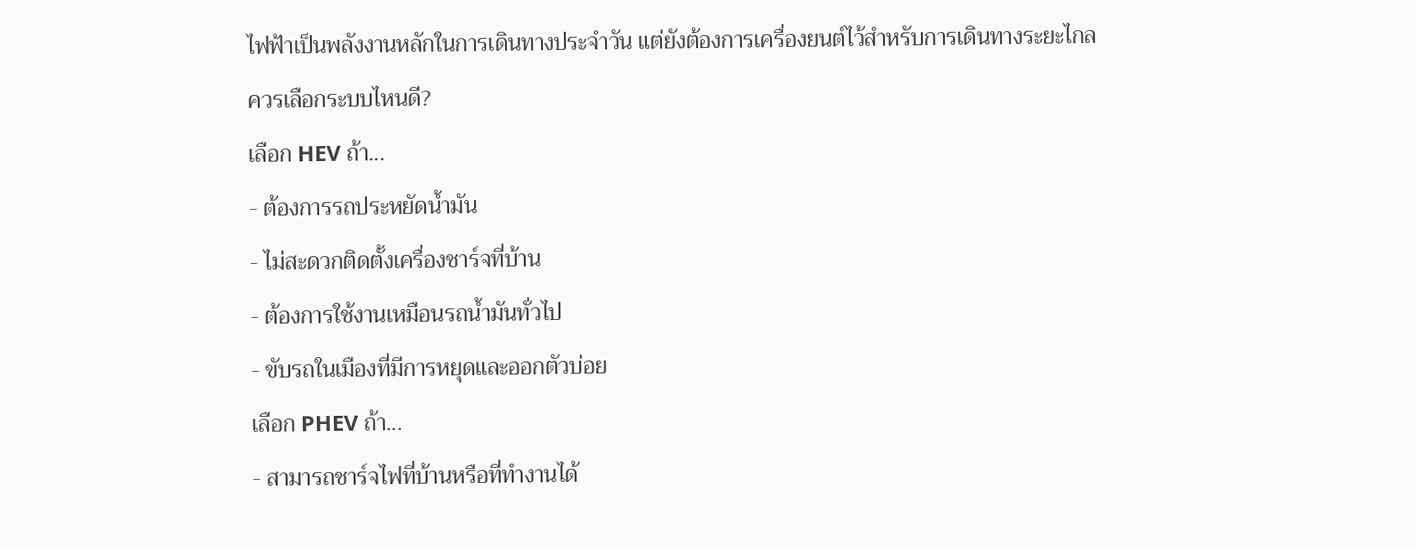ไฟฟ้าเป็นพลังงานหลักในการเดินทางประจำวัน แต่ยังต้องการเครื่องยนต์ไว้สำหรับการเดินทางระยะไกล
ควรเลือกระบบไหนดี?
เลือก HEV ถ้า...
- ต้องการรถประหยัดน้ำมัน
- ไม่สะดวกติดตั้งเครื่องชาร์จที่บ้าน
- ต้องการใช้งานเหมือนรถน้ำมันทั่วไป
- ขับรถในเมืองที่มีการหยุดและออกตัวบ่อย
เลือก PHEV ถ้า...
- สามารถชาร์จไฟที่บ้านหรือที่ทำงานได้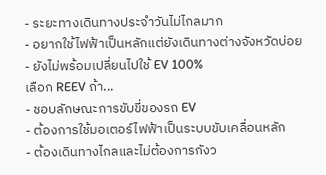- ระยะทางเดินทางประจำวันไม่ไกลมาก
- อยากใช้ไฟฟ้าเป็นหลักแต่ยังเดินทางต่างจังหวัดบ่อย
- ยังไม่พร้อมเปลี่ยนไปใช้ EV 100%
เลือก REEV ถ้า...
- ชอบลักษณะการขับขี่ของรถ EV
- ต้องการใช้มอเตอร์ไฟฟ้าเป็นระบบขับเคลื่อนหลัก
- ต้องเดินทางไกลและไม่ต้องการกังว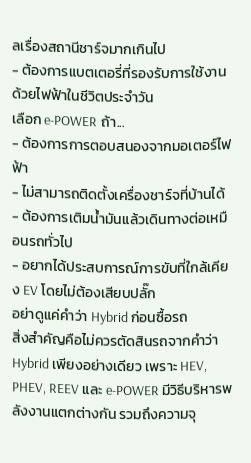ลเรื่องสถานีชาร์จมากเกินไป
- ต้องการแบตเตอรี่ที่รองรับการใช้งานด้วยไฟฟ้าในชีวิตประจำวัน
เลือก e-POWER ถ้า...
- ต้องการการตอบสนองจากมอเตอร์ไฟฟ้า
- ไม่สามารถติดตั้งเครื่องชาร์จที่บ้านได้
- ต้องการเติมน้ำมันแล้วเดินทางต่อเหมือนรถทั่วไป
- อยากได้ประสบการณ์การขับที่ใกล้เคียง EV โดยไม่ต้องเสียบปลั๊ก
อย่าดูแค่คำว่า Hybrid ก่อนซื้อรถ
สิ่งสำคัญคือไม่ควรตัดสินรถจากคำว่า Hybrid เพียงอย่างเดียว เพราะ HEV, PHEV, REEV และ e-POWER มีวิธีบริหารพลังงานแตกต่างกัน รวมถึงความจุ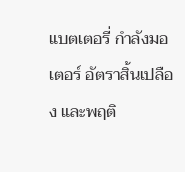แบตเตอรี่ กำลังมอเตอร์ อัตราสิ้นเปลือง และพฤติ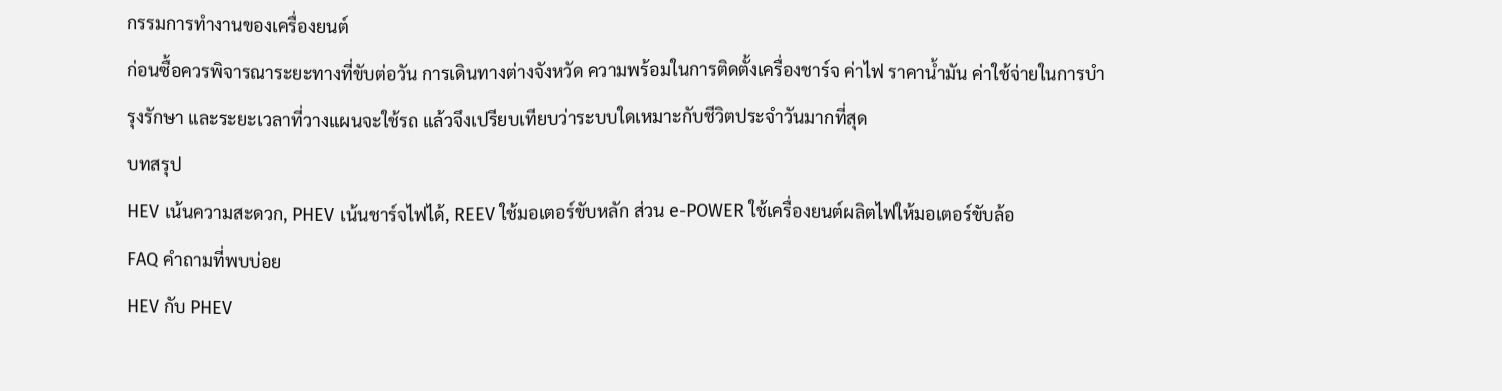กรรมการทำงานของเครื่องยนต์
ก่อนซื้อควรพิจารณาระยะทางที่ขับต่อวัน การเดินทางต่างจังหวัด ความพร้อมในการติดตั้งเครื่องชาร์จ ค่าไฟ ราคาน้ำมัน ค่าใช้จ่ายในการบำรุงรักษา และระยะเวลาที่วางแผนจะใช้รถ แล้วจึงเปรียบเทียบว่าระบบใดเหมาะกับชีวิตประจำวันมากที่สุด
บทสรุป
HEV เน้นความสะดวก, PHEV เน้นชาร์จไฟได้, REEV ใช้มอเตอร์ขับหลัก ส่วน e-POWER ใช้เครื่องยนต์ผลิตไฟให้มอเตอร์ขับล้อ
FAQ คำถามที่พบบ่อย
HEV กับ PHEV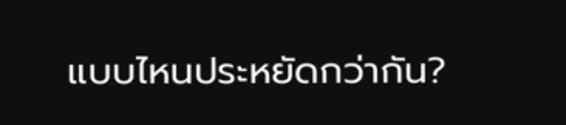แบบไหนประหยัดกว่ากัน?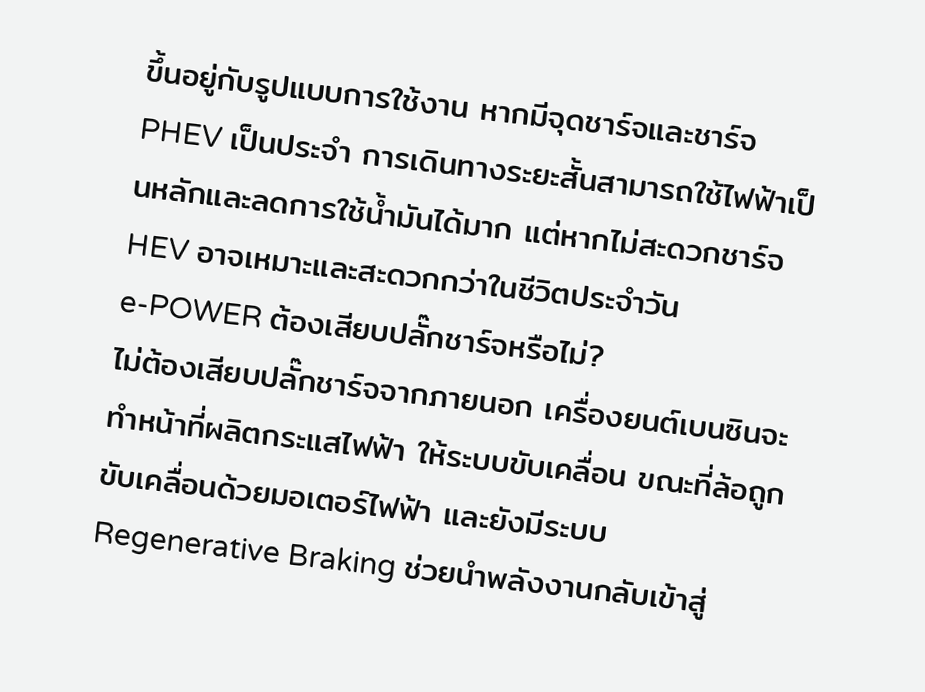ขึ้นอยู่กับรูปแบบการใช้งาน หากมีจุดชาร์จและชาร์จ PHEV เป็นประจำ การเดินทางระยะสั้นสามารถใช้ไฟฟ้าเป็นหลักและลดการใช้น้ำมันได้มาก แต่หากไม่สะดวกชาร์จ HEV อาจเหมาะและสะดวกกว่าในชีวิตประจำวัน
e-POWER ต้องเสียบปลั๊กชาร์จหรือไม่?
ไม่ต้องเสียบปลั๊กชาร์จจากภายนอก เครื่องยนต์เบนซินจะทำหน้าที่ผลิตกระแสไฟฟ้า ให้ระบบขับเคลื่อน ขณะที่ล้อถูกขับเคลื่อนด้วยมอเตอร์ไฟฟ้า และยังมีระบบ Regenerative Braking ช่วยนำพลังงานกลับเข้าสู่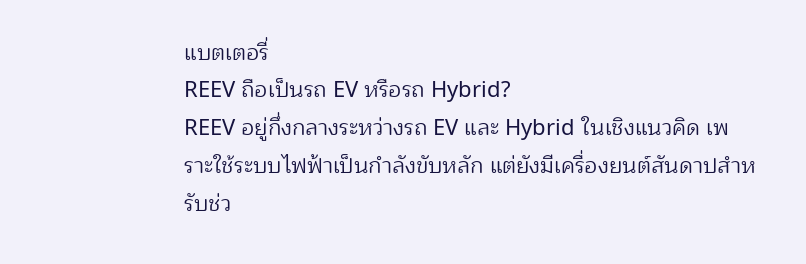แบตเตอรี่
REEV ถือเป็นรถ EV หรือรถ Hybrid?
REEV อยู่กึ่งกลางระหว่างรถ EV และ Hybrid ในเชิงแนวคิด เพราะใช้ระบบไฟฟ้าเป็นกำลังขับหลัก แต่ยังมีเครื่องยนต์สันดาปสำหรับช่ว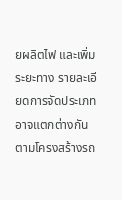ยผลิตไฟ และเพิ่มระยะทาง รายละเอียดการจัดประเภทอาจแตกต่างกันตามโครงสร้างรถ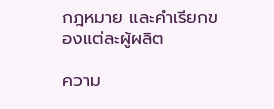กฎหมาย และคำเรียกของแต่ละผู้ผลิต

ความ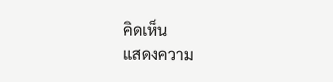คิดเห็น
แสดงความ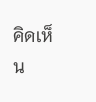คิดเห็น